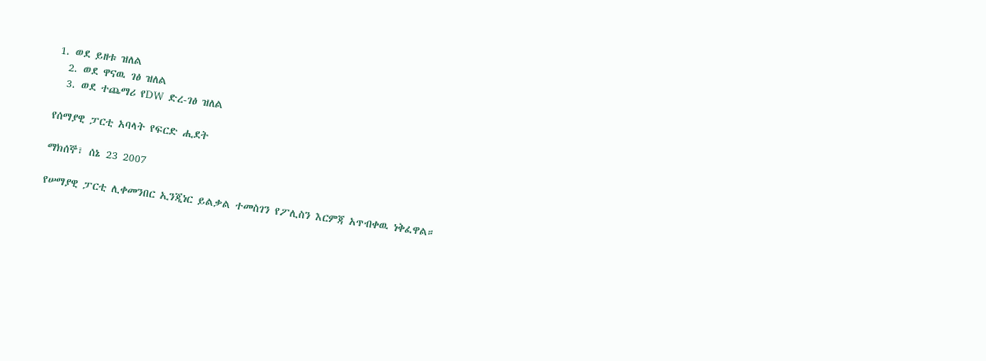1. ወደ ይዘቱ ዝለል
  2. ወደ ዋናዉ ገፅ ዝለል
  3. ወደ ተጨማሪ የDW ድረ-ገፅ ዝለል

የሰማያዊ ፓርቲ አባላት የፍርድ ሒደት

ማክሰኞ፣ ሰኔ 23 2007

የሠማያዊ ፓርቲ ሊቀመንበር ኢንጂነር ይልቃል ተመስገን የፖሊስን እርምጃ አጥብቀዉ ነቅፈዋል።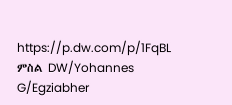https://p.dw.com/p/1FqBL
ምስል DW/Yohannes G/Egziabher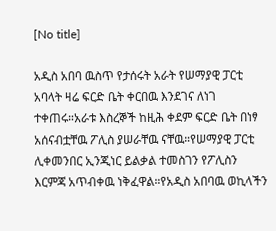[No title]

አዲስ አበባ ዉስጥ የታሰሩት አራት የሠማያዊ ፓርቲ አባላት ዛሬ ፍርድ ቤት ቀርበዉ እንደገና ለነገ ተቀጠሩ።አራቱ እስረኞች ከዚሕ ቀደም ፍርድ ቤት በነፃ አሰናብቷቸዉ ፖሊስ ያሠራቸዉ ናቸዉ።የሠማያዊ ፓርቲ ሊቀመንበር ኢንጂነር ይልቃል ተመስገን የፖሊስን እርምጃ አጥብቀዉ ነቅፈዋል።የአዲስ አበባዉ ወኪላችን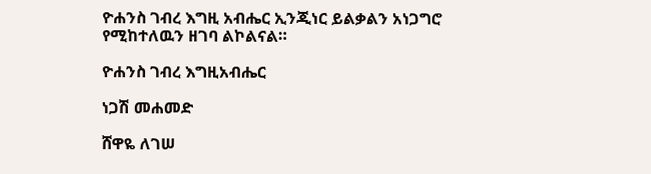ዮሐንስ ገብረ እግዚ አብሔር ኢንጂነር ይልቃልን አነጋግሮ የሚከተለዉን ዘገባ ልኮልናል።

ዮሐንስ ገብረ እግዚአብሔር

ነጋሽ መሐመድ

ሸዋዬ ለገሠ